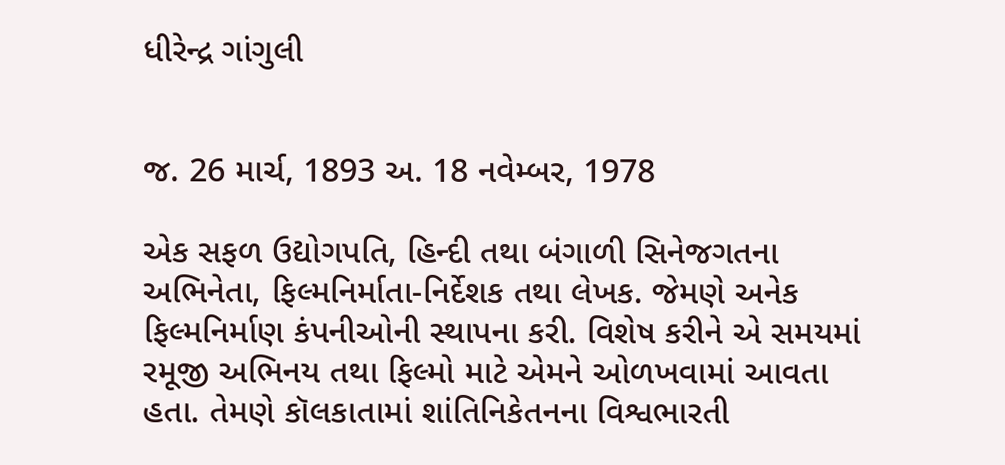ધીરેન્દ્ર ગાંગુલી


જ. 26 માર્ચ, 1893 અ. 18 નવેમ્બર, 1978

એક સફળ ઉદ્યોગપતિ, હિન્દી તથા બંગાળી સિનેજગતના અભિનેતા, ફિલ્મનિર્માતા-નિર્દેશક તથા લેખક. જેમણે અનેક ફિલ્મનિર્માણ કંપનીઓની સ્થાપના કરી. વિશેષ કરીને એ સમયમાં રમૂજી અભિનય તથા ફિલ્મો માટે એમને ઓળખવામાં આવતા હતા. તેમણે કૉલકાતામાં શાંતિનિકેતનના વિશ્વભારતી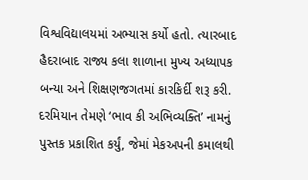વિશ્વવિદ્યાલયમાં અભ્યાસ કર્યો હતો. ત્યારબાદ હૈદરાબાદ રાજ્ય કલા શાળાના મુખ્ય અધ્યાપક બન્યા અને શિક્ષણજગતમાં કારકિર્દી શરૂ કરી. દરમિયાન તેમણે ‘ભાવ કી અભિવ્યક્તિ’ નામનું પુસ્તક પ્રકાશિત કર્યું, જેમાં મેકઅપની કમાલથી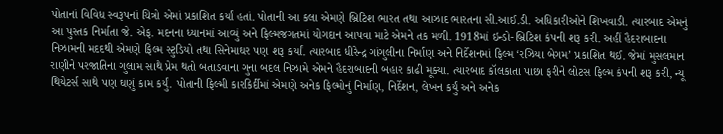પોતાનાં વિવિધ સ્વરૂપનાં ચિત્રો એમાં પ્રકાશિત કર્યાં હતાં. પોતાની આ કલા એમણે બ્રિટિશ ભારત તથા આઝાદ ભારતના સી.આઈ.ડી. અધિકારીઓને શિખવાડી. ત્યારબાદ એમનું આ પુસ્તક નિર્માતા જે. એફ. મદનના ધ્યાનમાં આવ્યું અને ફિલ્મજગતમાં યોગદાન આપવા માટે એમને તક મળી. 1918માં ઇન્ડો-બ્રિટિશ કંપની શરૂ કરી. અહીં હૈદરાબાદના નિઝામની મદદથી એમણે ફિલ્મ સ્ટુડિયો તથા સિનેમાઘર પણ શરૂ કર્યાં. ત્યારબાદ ધીરેન્દ્ર ગાંગુલીના નિર્માણ અને નિર્દેશનમાં ફિલ્મ ‘રઝિયા બેગમ’ પ્રકાશિત થઈ. જેમાં મુસલમાન રાણીને પરજાતિના ગુલામ સાથે પ્રેમ થતો બતાડવાના ગુના બદલ નિઝામે એમને હૈદરાબાદની બહાર કાઢી મૂક્યા. ત્યારબાદ કૉલકાતા પાછા ફરીને લોટસ ફિલ્મ કંપની શરૂ કરી, ન્યૂ થિયેટર્સ સાથે પણ ઘણું કામ કર્યું. પોતાની ફિલ્મી કારકિર્દીમાં એમણે અનેક ફિલ્મોનું નિર્માણ, નિર્દેશન, લેખન કર્યું અને અનેક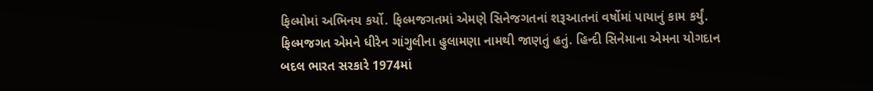ફિલ્મોમાં અભિનય કર્યો. ફિલ્મજગતમાં એમણે સિનેજગતનાં શરૂઆતનાં વર્ષોમાં પાયાનું કામ કર્યું.  ફિલ્મજગત એમને ધીરેન ગાંગુલીના હુલામણા નામથી જાણતું હતું. હિન્દી સિનેમાના એમના યોગદાન બદલ ભારત સરકારે 1974માં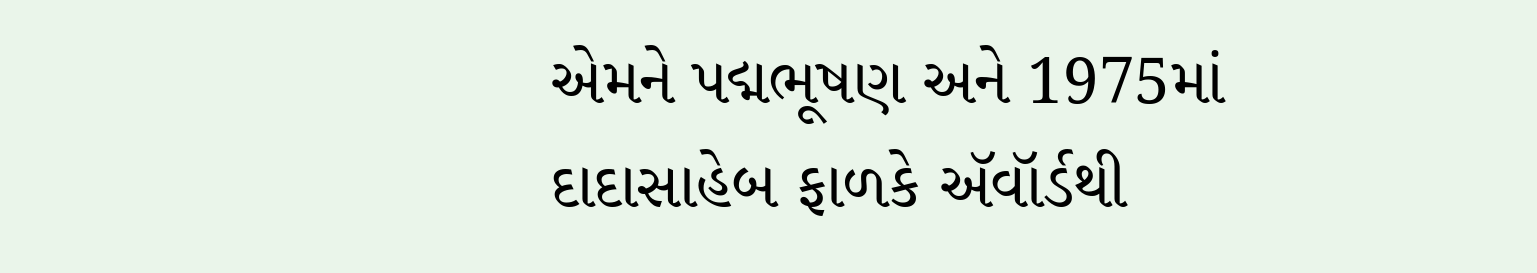એમને પદ્મભૂષણ અને 1975માં દાદાસાહેબ ફાળકે ઍવૉર્ડથી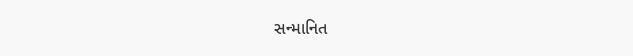સન્માનિત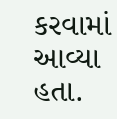કરવામાં આવ્યા હતા.